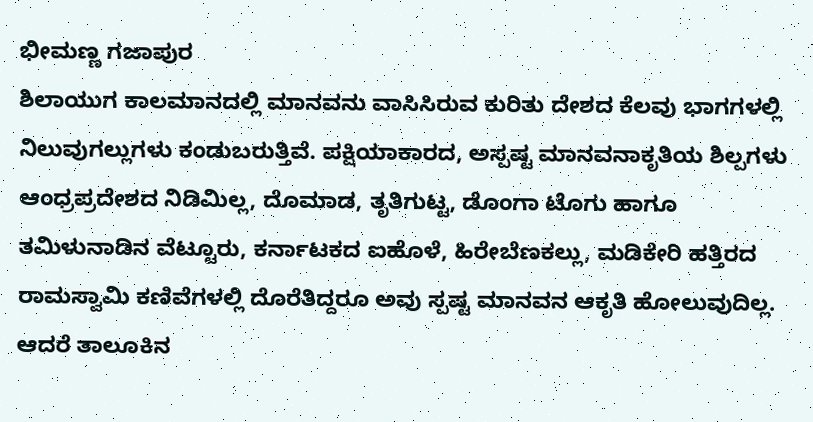ಭೀಮಣ್ಣ ಗಜಾಪುರ
ಶಿಲಾಯುಗ ಕಾಲಮಾನದಲ್ಲಿ ಮಾನವನು ವಾಸಿಸಿರುವ ಕುರಿತು ದೇಶದ ಕೆಲವು ಭಾಗಗಳಲ್ಲಿ ನಿಲುವುಗಲ್ಲುಗಳು ಕಂಡುಬರುತ್ತಿವೆ. ಪಕ್ಷಿಯಾಕಾರದ, ಅಸ್ಪಷ್ಟ ಮಾನವನಾಕೃತಿಯ ಶಿಲ್ಪಗಳು ಆಂಧ್ರಪ್ರದೇಶದ ನಿಡಿಮಿಲ್ಲ, ದೊಮಾಡ, ತೃತಿಗುಟ್ಟ, ಡೊಂಗಾ ಟೊಗು ಹಾಗೂ ತಮಿಳುನಾಡಿನ ವೆಟ್ಟೂರು, ಕರ್ನಾಟಕದ ಐಹೊಳೆ, ಹಿರೇಬೆಣಕಲ್ಲು, ಮಡಿಕೇರಿ ಹತ್ತಿರದ ರಾಮಸ್ವಾಮಿ ಕಣಿವೆಗಳಲ್ಲಿ ದೊರೆತಿದ್ದರೂ ಅವು ಸ್ಪಷ್ಟ ಮಾನವನ ಆಕೃತಿ ಹೋಲುವುದಿಲ್ಲ. ಆದರೆ ತಾಲೂಕಿನ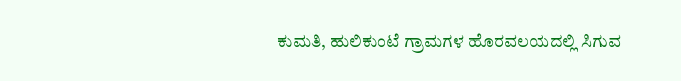ಕುಮತಿ, ಹುಲಿಕುಂಟೆ ಗ್ರಾಮಗಳ ಹೊರವಲಯದಲ್ಲಿ ಸಿಗುವ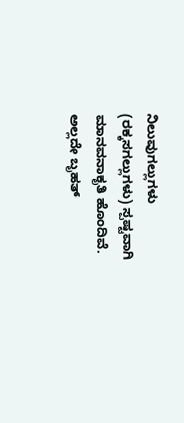ನಿಲುವುಗಲ್ಲುಗಳು (ರಕ್ಕಸಗಲ್ಲುಗಳು) ಸ್ಪಷ್ಟವಾಗಿ ಮಾನವನಾಕೃತಿ ಹೊಂದಿವೆ. ಅಲ್ಲದೇ ಬೃಹತ್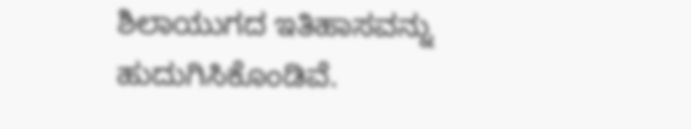ಶಿಲಾಯುಗದ ಇತಿಹಾಸವನ್ನು ಹುದುಗಿಸಿಕೊಂಡಿವೆ.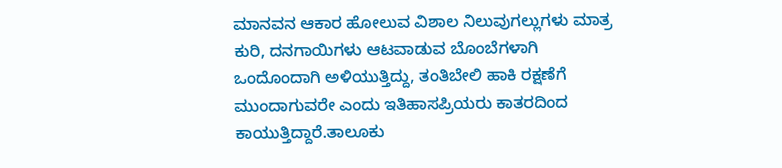ಮಾನವನ ಆಕಾರ ಹೋಲುವ ವಿಶಾಲ ನಿಲುವುಗಲ್ಲುಗಳು ಮಾತ್ರ ಕುರಿ, ದನಗಾಯಿಗಳು ಆಟವಾಡುವ ಬೊಂಬೆಗಳಾಗಿ ಒಂದೊಂದಾಗಿ ಅಳಿಯುತ್ತಿದ್ದು, ತಂತಿಬೇಲಿ ಹಾಕಿ ರಕ್ಷಣೆಗೆ ಮುಂದಾಗುವರೇ ಎಂದು ಇತಿಹಾಸಪ್ರಿಯರು ಕಾತರದಿಂದ ಕಾಯುತ್ತಿದ್ದಾರೆ.ತಾಲೂಕು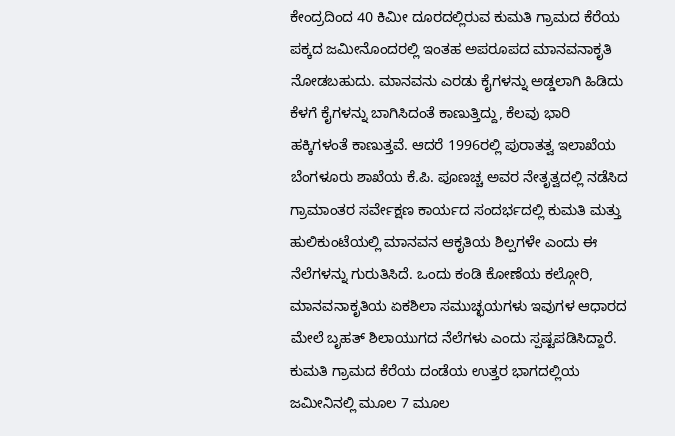ಕೇಂದ್ರದಿಂದ 40 ಕಿಮೀ ದೂರದಲ್ಲಿರುವ ಕುಮತಿ ಗ್ರಾಮದ ಕೆರೆಯ ಪಕ್ಕದ ಜಮೀನೊಂದರಲ್ಲಿ ಇಂತಹ ಅಪರೂಪದ ಮಾನವನಾಕೃತಿ ನೋಡಬಹುದು. ಮಾನವನು ಎರಡು ಕೈಗಳನ್ನು ಅಡ್ಡಲಾಗಿ ಹಿಡಿದು ಕೆಳಗೆ ಕೈಗಳನ್ನು ಬಾಗಿಸಿದಂತೆ ಕಾಣುತ್ತಿದ್ದು, ಕೆಲವು ಭಾರಿ ಹಕ್ಕಿಗಳಂತೆ ಕಾಣುತ್ತವೆ. ಆದರೆ 1996ರಲ್ಲಿ ಪುರಾತತ್ವ ಇಲಾಖೆಯ ಬೆಂಗಳೂರು ಶಾಖೆಯ ಕೆ.ಪಿ. ಪೂಣಚ್ಚ ಅವರ ನೇತೃತ್ವದಲ್ಲಿ ನಡೆಸಿದ ಗ್ರಾಮಾಂತರ ಸರ್ವೇಕ್ಷಣ ಕಾರ್ಯದ ಸಂದರ್ಭದಲ್ಲಿ ಕುಮತಿ ಮತ್ತು ಹುಲಿಕುಂಟೆಯಲ್ಲಿ ಮಾನವನ ಆಕೃತಿಯ ಶಿಲ್ಪಗಳೇ ಎಂದು ಈ ನೆಲೆಗಳನ್ನು ಗುರುತಿಸಿದೆ. ಒಂದು ಕಂಡಿ ಕೋಣೆಯ ಕಲ್ಗೋರಿ, ಮಾನವನಾಕೃತಿಯ ಏಕಶಿಲಾ ಸಮುಚ್ಛಯಗಳು ಇವುಗಳ ಆಧಾರದ ಮೇಲೆ ಬೃಹತ್ ಶಿಲಾಯುಗದ ನೆಲೆಗಳು ಎಂದು ಸ್ಪಷ್ಟಪಡಿಸಿದ್ದಾರೆ. ಕುಮತಿ ಗ್ರಾಮದ ಕೆರೆಯ ದಂಡೆಯ ಉತ್ತರ ಭಾಗದಲ್ಲಿಯ ಜಮೀನಿನಲ್ಲಿ ಮೂಲ 7 ಮೂಲ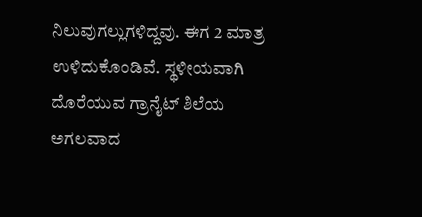ನಿಲುವುಗಲ್ಲುಗಳಿದ್ದವು. ಈಗ 2 ಮಾತ್ರ ಉಳಿದುಕೊಂಡಿವೆ. ಸ್ಥಳೀಯವಾಗಿ ದೊರೆಯುವ ಗ್ರಾನೈಟ್ ಶಿಲೆಯ ಅಗಲವಾದ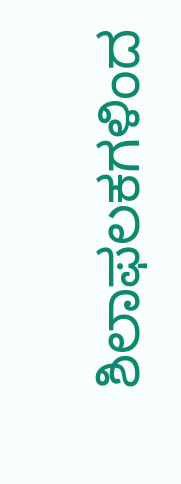ಶಿಲಾಫಲಕಗಳಿಂದ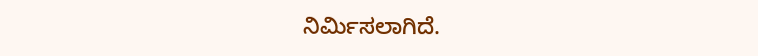ನಿರ್ಮಿಸಲಾಗಿದೆ.